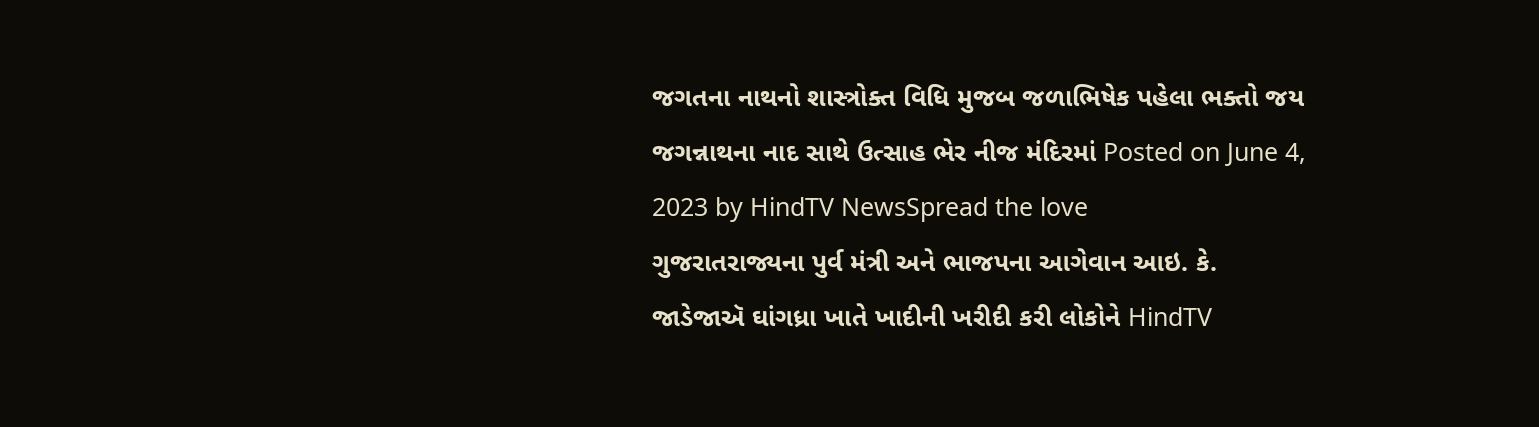જગતના નાથનો શાસ્ત્રોક્ત વિધિ મુજબ જળાભિષેક પહેલા ભક્તો જય જગન્નાથના નાદ સાથે ઉત્સાહ ભેર નીજ મંદિરમાં Posted on June 4, 2023 by HindTV NewsSpread the love
ગુજરાતરાજ્યના પુર્વ મંત્રી અને ભાજપના આગેવાન આઇ. કે. જાડેજાઍ ઘાંગધ્રા ખાતે ખાદીની ખરીદી કરી લોકોને HindTV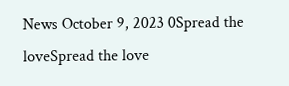News October 9, 2023 0Spread the loveSpread the love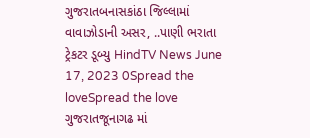ગુજરાતબનાસકાંઠા જિલ્લામાં વાવાઝોડાની અસર, ..પાણી ભરાતા ટ્રેકટર ડૂબ્યુ HindTV News June 17, 2023 0Spread the loveSpread the love
ગુજરાતજૂનાગઢ માં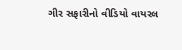ગીર સફારીનો વીડિયો વાયરલ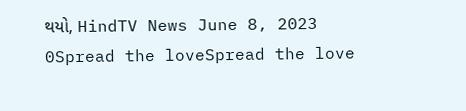થયો, HindTV News June 8, 2023 0Spread the loveSpread the love